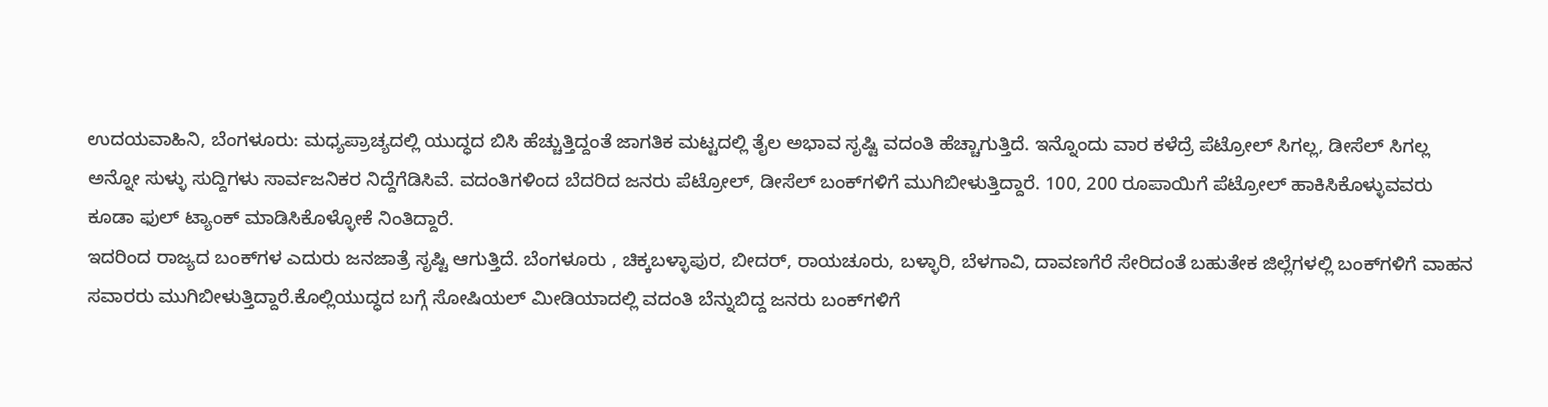ಉದಯವಾಹಿನಿ, ಬೆಂಗಳೂರು: ಮಧ್ಯಪ್ರಾಚ್ಯದಲ್ಲಿ ಯುದ್ಧದ ಬಿಸಿ ಹೆಚ್ಚುತ್ತಿದ್ದಂತೆ ಜಾಗತಿಕ ಮಟ್ಟದಲ್ಲಿ ತೈಲ ಅಭಾವ ಸೃಷ್ಟಿ ವದಂತಿ ಹೆಚ್ಚಾಗುತ್ತಿದೆ. ಇನ್ನೊಂದು ವಾರ ಕಳೆದ್ರೆ ಪೆಟ್ರೋಲ್ ಸಿಗಲ್ಲ, ಡೀಸೆಲ್ ಸಿಗಲ್ಲ ಅನ್ನೋ ಸುಳ್ಳು ಸುದ್ದಿಗಳು ಸಾರ್ವಜನಿಕರ ನಿದ್ದೆಗೆಡಿಸಿವೆ. ವದಂತಿಗಳಿಂದ ಬೆದರಿದ ಜನರು ಪೆಟ್ರೋಲ್, ಡೀಸೆಲ್ ಬಂಕ್‌ಗಳಿಗೆ ಮುಗಿಬೀಳುತ್ತಿದ್ದಾರೆ. 100, 200 ರೂಪಾಯಿಗೆ ಪೆಟ್ರೋಲ್ ಹಾಕಿಸಿಕೊಳ್ಳುವವರು ಕೂಡಾ ಫುಲ್ ಟ್ಯಾಂಕ್ ಮಾಡಿಸಿಕೊಳ್ಳೋಕೆ ನಿಂತಿದ್ದಾರೆ.
ಇದರಿಂದ ರಾಜ್ಯದ ಬಂಕ್‌ಗಳ ಎದುರು ಜನಜಾತ್ರೆ ಸೃಷ್ಟಿ ಆಗುತ್ತಿದೆ. ಬೆಂಗಳೂರು , ಚಿಕ್ಕಬಳ್ಳಾಪುರ, ಬೀದರ್, ರಾಯಚೂರು, ಬಳ್ಳಾರಿ, ಬೆಳಗಾವಿ, ದಾವಣಗೆರೆ ಸೇರಿದಂತೆ ಬಹುತೇಕ ಜಿಲ್ಲೆಗಳಲ್ಲಿ ಬಂಕ್‌ಗಳಿಗೆ ವಾಹನ ಸವಾರರು ಮುಗಿಬೀಳುತ್ತಿದ್ದಾರೆ.ಕೊಲ್ಲಿಯುದ್ಧದ ಬಗ್ಗೆ ಸೋಷಿಯಲ್ ಮೀಡಿಯಾದಲ್ಲಿ ವದಂತಿ ಬೆನ್ನುಬಿದ್ದ ಜನರು ಬಂಕ್‌ಗಳಿಗೆ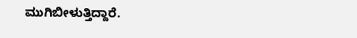ಮುಗಿಬೀಳುತ್ತಿದ್ದಾರೆ.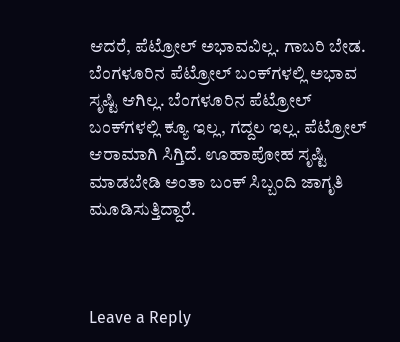ಆದರೆ, ಪೆಟ್ರೋಲ್ ಅಭಾವವಿಲ್ಲ. ಗಾಬರಿ ಬೇಡ. ಬೆಂಗಳೂರಿನ ಪೆಟ್ರೋಲ್ ಬಂಕ್‌ಗಳಲ್ಲಿ ಅಭಾವ ಸೃಷ್ಟಿ ಆಗಿಲ್ಲ. ಬೆಂಗಳೂರಿನ ಪೆಟ್ರೋಲ್ ಬಂಕ್‌ಗಳಲ್ಲಿ ಕ್ಯೂ ಇಲ್ಲ, ಗದ್ದಲ ಇಲ್ಲ. ಪೆಟ್ರೋಲ್ ಆರಾಮಾಗಿ ಸಿಗ್ತಿದೆ. ಊಹಾಪೋಹ ಸೃಷ್ಟಿ ಮಾಡಬೇಡಿ ಅಂತಾ ಬಂಕ್ ಸಿಬ್ಬಂದಿ ಜಾಗೃತಿ ಮೂಡಿಸುತ್ತಿದ್ದಾರೆ.



Leave a Reply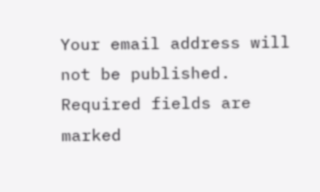Your email address will not be published. Required fields are marked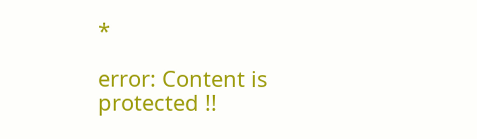*

error: Content is protected !!